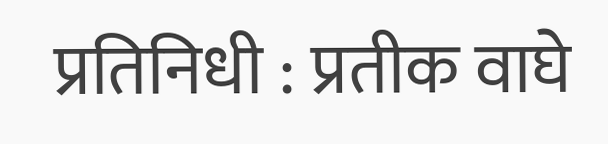प्रतिनिधी : प्रतीक वाघे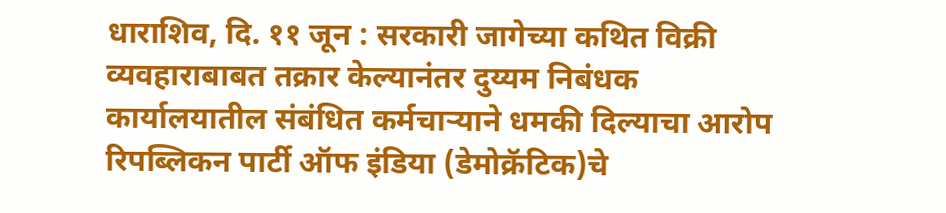धाराशिव, दि. ११ जून : सरकारी जागेच्या कथित विक्री व्यवहाराबाबत तक्रार केल्यानंतर दुय्यम निबंधक कार्यालयातील संबंधित कर्मचाऱ्याने धमकी दिल्याचा आरोप रिपब्लिकन पार्टी ऑफ इंडिया (डेमोक्रॅटिक)चे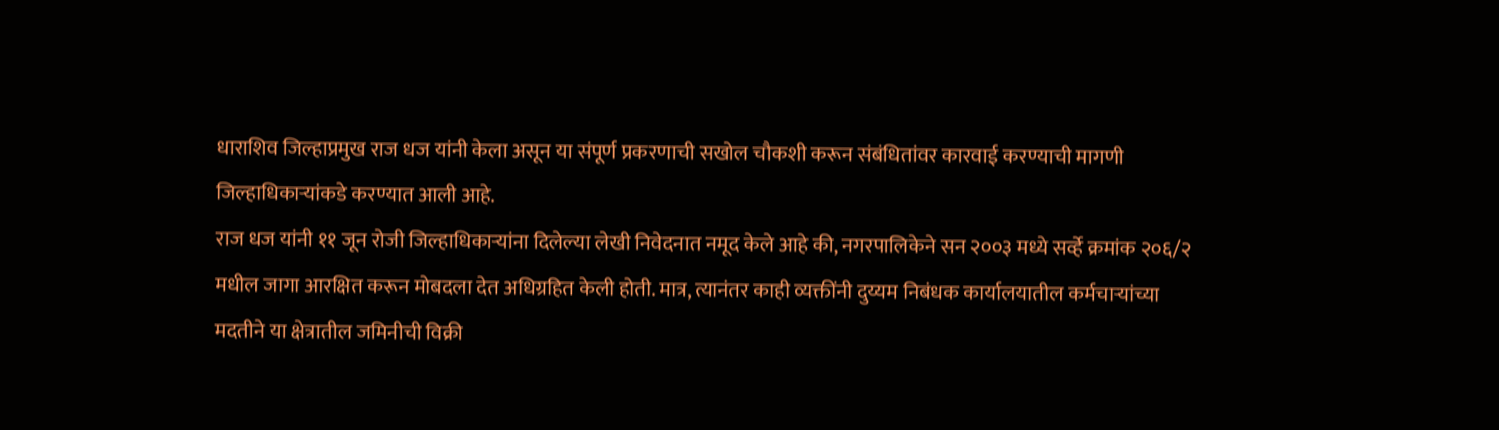धाराशिव जिल्हाप्रमुख राज धज यांनी केला असून या संपूर्ण प्रकरणाची सखोल चौकशी करून संबंधितांवर कारवाई करण्याची मागणी जिल्हाधिकाऱ्यांकडे करण्यात आली आहे.
राज धज यांनी ११ जून रोजी जिल्हाधिकाऱ्यांना दिलेल्या लेखी निवेदनात नमूद केले आहे की, नगरपालिकेने सन २००३ मध्ये सर्व्हे क्रमांक २०६/२ मधील जागा आरक्षित करून मोबदला देत अधिग्रहित केली होती. मात्र, त्यानंतर काही व्यक्तींनी दुय्यम निबंधक कार्यालयातील कर्मचाऱ्यांच्या मदतीने या क्षेत्रातील जमिनीची विक्री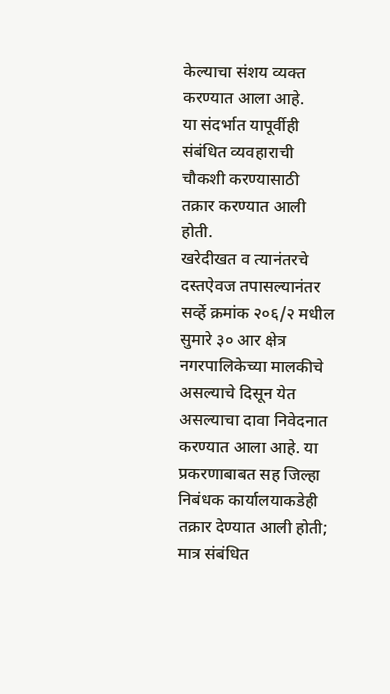केल्याचा संशय व्यक्त करण्यात आला आहे.
या संदर्भात यापूर्वीही संबंधित व्यवहाराची चौकशी करण्यासाठी तक्रार करण्यात आली होती.
खरेदीखत व त्यानंतरचे दस्तऐवज तपासल्यानंतर सर्व्हे क्रमांक २०६/२ मधील सुमारे ३० आर क्षेत्र नगरपालिकेच्या मालकीचे असल्याचे दिसून येत असल्याचा दावा निवेदनात करण्यात आला आहे. या प्रकरणाबाबत सह जिल्हा निबंधक कार्यालयाकडेही तक्रार देण्यात आली होती; मात्र संबंधित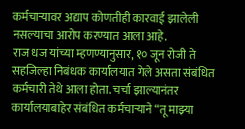कर्मचाऱ्यावर अद्याप कोणतीही कारवाई झालेली नसल्याचा आरोप करण्यात आला आहे.
राज धज यांच्या म्हणण्यानुसार, १० जून रोजी ते सहजिल्हा निबंधक कार्यालयात गेले असता संबंधित कर्मचारी तेथे आला होता. चर्चा झाल्यानंतर कार्यालयाबाहेर संबंधित कर्मचाऱ्याने “तू माझ्या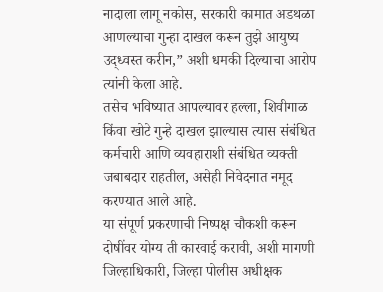नादाला लागू नकोस, सरकारी कामात अडथळा आणल्याचा गुन्हा दाखल करून तुझे आयुष्य उद्ध्वस्त करीन,” अशी धमकी दिल्याचा आरोप त्यांनी केला आहे.
तसेच भविष्यात आपल्यावर हल्ला, शिवीगाळ किंवा खोटे गुन्हे दाखल झाल्यास त्यास संबंधित कर्मचारी आणि व्यवहाराशी संबंधित व्यक्ती जबाबदार राहतील, असेही निवेदनात नमूद करण्यात आले आहे.
या संपूर्ण प्रकरणाची निष्पक्ष चौकशी करून दोषींवर योग्य ती कारवाई करावी, अशी मागणी जिल्हाधिकारी, जिल्हा पोलीस अधीक्षक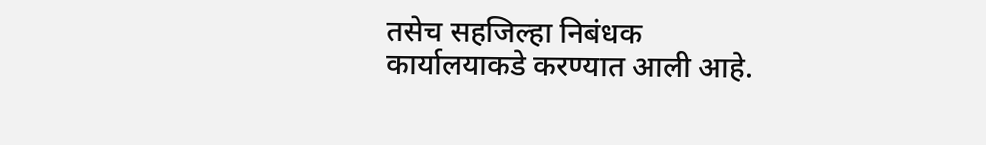तसेच सहजिल्हा निबंधक कार्यालयाकडे करण्यात आली आहे.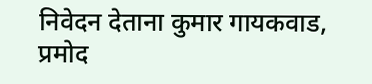निवेदन देताना कुमार गायकवाड, प्रमोद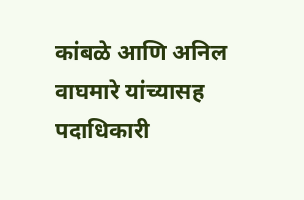कांबळे आणि अनिल वाघमारे यांच्यासह पदाधिकारी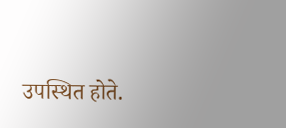उपस्थित होते.